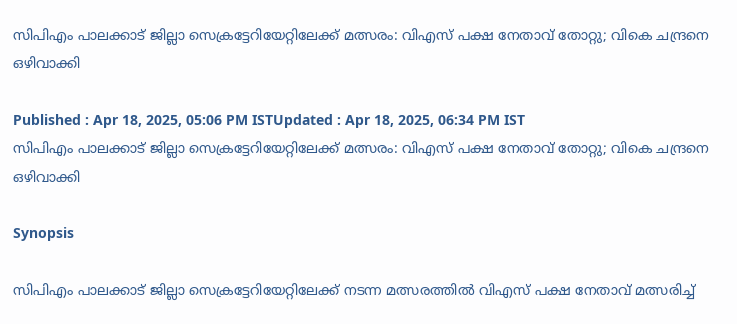സിപിഎം പാലക്കാട് ജില്ലാ സെക്രട്ടേറിയേറ്റിലേക്ക് മത്സരം: വിഎസ് പക്ഷ നേതാവ് തോറ്റു; വികെ ചന്ദ്രനെ ഒഴിവാക്കി

Published : Apr 18, 2025, 05:06 PM ISTUpdated : Apr 18, 2025, 06:34 PM IST
സിപിഎം പാലക്കാട് ജില്ലാ സെക്രട്ടേറിയേറ്റിലേക്ക് മത്സരം: വിഎസ് പക്ഷ നേതാവ് തോറ്റു; വികെ ചന്ദ്രനെ ഒഴിവാക്കി

Synopsis

സിപിഎം പാലക്കാട് ജില്ലാ സെക്രട്ടേറിയേറ്റിലേക്ക് നടന്ന മത്സരത്തിൽ വിഎസ് പക്ഷ നേതാവ് മത്സരിച്ച്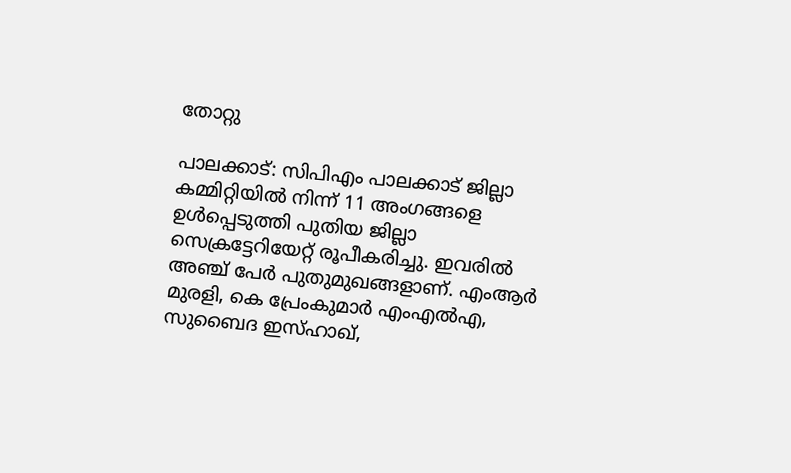തോറ്റു

പാലക്കാട്: സിപിഎം പാലക്കാട് ജില്ലാ കമ്മിറ്റിയിൽ നിന്ന് 11 അംഗങ്ങളെ ഉൾപ്പെടുത്തി പുതിയ ജില്ലാ സെക്രട്ടേറിയേറ്റ് രൂപീകരിച്ചു. ഇവരിൽ അഞ്ച് പേ‍‍ർ പുതുമുഖങ്ങളാണ്. എംആർ മുരളി, കെ പ്രേംകുമാർ എംഎൽഎ, സുബൈദ ഇസ്ഹാഖ്,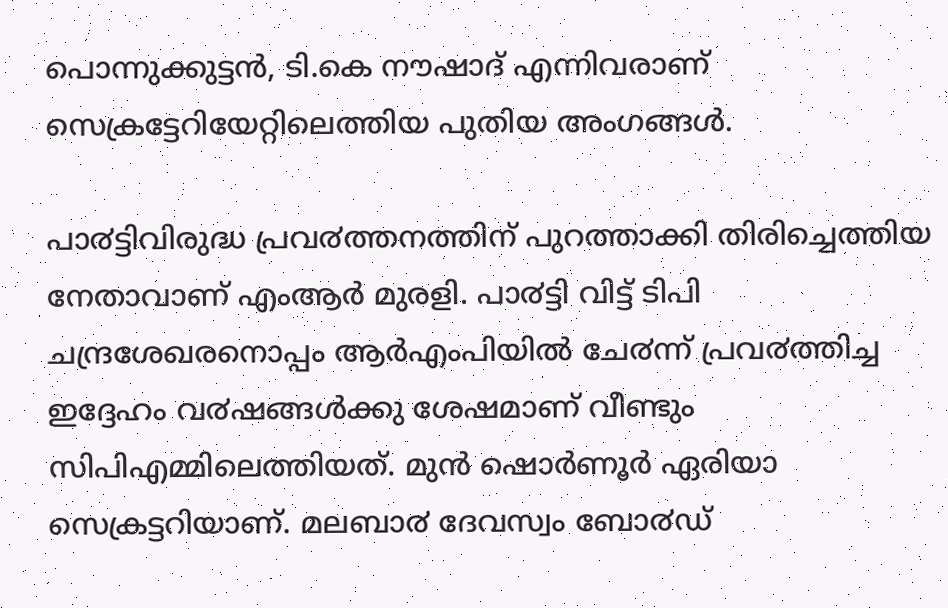പൊന്നുക്കുട്ടൻ, ടി.കെ നൗഷാദ് എന്നിവരാണ് സെക്രട്ടേറിയേറ്റിലെത്തിയ പുതിയ അംഗങ്ങൾ.

പാ൪ട്ടിവിരുദ്ധ പ്രവ൪ത്തനത്തിന് പുറത്താക്കി തിരിച്ചെത്തിയ നേതാവാണ് എംആർ മുരളി. പാ൪ട്ടി വിട്ട് ടിപി ചന്ദ്രശേഖരനൊപ്പം ആ‍ർഎംപിയിൽ ചേ൪ന്ന് പ്രവ൪ത്തിച്ച ഇദ്ദേഹം വ൪ഷങ്ങൾക്കു ശേഷമാണ് വീണ്ടും സിപിഎമ്മിലെത്തിയത്. മുൻ ഷൊ‍ർണൂർ ഏരിയാ സെക്രട്ടറിയാണ്. മലബാ൪ ദേവസ്വം ബോ൪ഡ്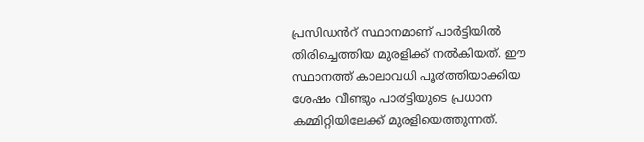പ്രസിഡൻറ് സ്ഥാനമാണ് പാർട്ടിയിൽ തിരിച്ചെത്തിയ മുരളിക്ക് നൽകിയത്. ഈ സ്ഥാനത്ത് കാലാവധി പൂ൪ത്തിയാക്കിയ ശേഷം വീണ്ടും പാ൪ട്ടിയുടെ പ്രധാന കമ്മിറ്റിയിലേക്ക് മുരളിയെത്തുന്നത്.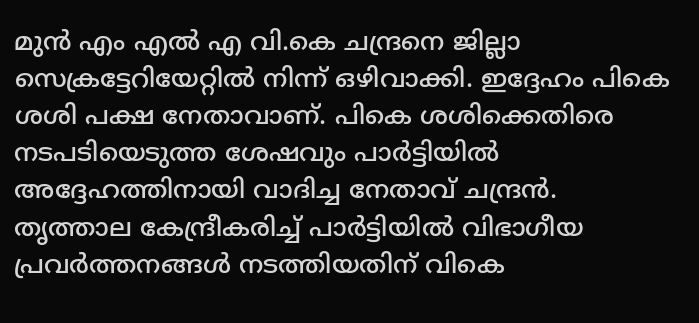മുൻ എം എൽ എ വി.കെ ചന്ദ്രനെ ജില്ലാ സെക്രട്ടേറിയേറ്റിൽ നിന്ന് ഒഴിവാക്കി. ഇദ്ദേഹം പികെ ശശി പക്ഷ നേതാവാണ്. പികെ ശശിക്കെതിരെ നടപടിയെടുത്ത ശേഷവും പാർട്ടിയിൽ അദ്ദേഹത്തിനായി വാദിച്ച നേതാവ് ചന്ദ്രൻ. തൃത്താല കേന്ദ്രീകരിച്ച് പാർട്ടിയിൽ വിഭാഗീയ പ്രവർത്തനങ്ങൾ നടത്തിയതിന് വികെ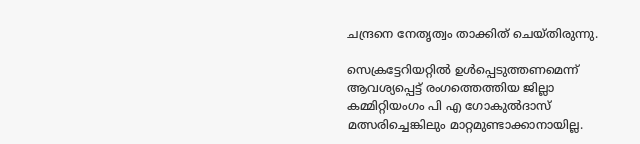ചന്ദ്രനെ നേത‍ൃത്വം താക്കിത് ചെയ്തിരുന്നു.

സെക്രട്ടേറിയറ്റിൽ ഉൾപ്പെടുത്തണമെന്ന് ആവശ്യപ്പെട്ട് രംഗത്തെത്തിയ ജില്ലാ കമ്മിറ്റിയംഗം പി എ ഗോകുൽദാസ് മത്സരിച്ചെങ്കിലും മാറ്റമുണ്ടാക്കാനായില്ല.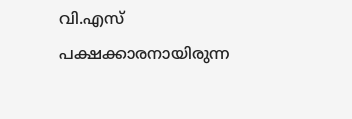വി.എസ് പക്ഷക്കാരനായിരുന്ന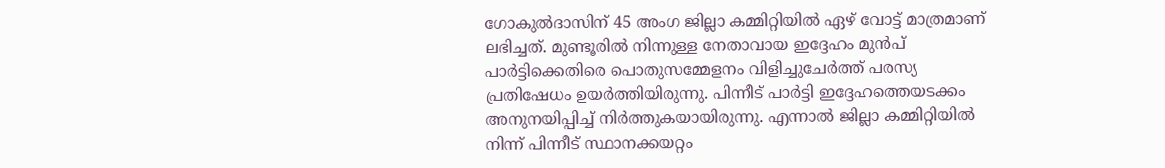ഗോകുൽദാസിന് 45 അംഗ ജില്ലാ കമ്മിറ്റിയിൽ ഏഴ് വോട്ട് മാത്രമാണ് ലഭിച്ചത്. മുണ്ടൂരിൽ നിന്നുള്ള നേതാവായ ഇദ്ദേഹം മുൻപ് പാർട്ടിക്കെതിരെ പൊതുസമ്മേളനം വിളിച്ചുചേർത്ത് പരസ്യ പ്രതിഷേധം ഉയ‍ർത്തിയിരുന്നു. പിന്നീട് പാർട്ടി ഇദ്ദേഹത്തെയടക്കം അനുനയിപ്പിച്ച് നിർത്തുകയായിരുന്നു. എന്നാൽ ജില്ലാ കമ്മിറ്റിയിൽ നിന്ന് പിന്നീട് സ്ഥാനക്കയറ്റം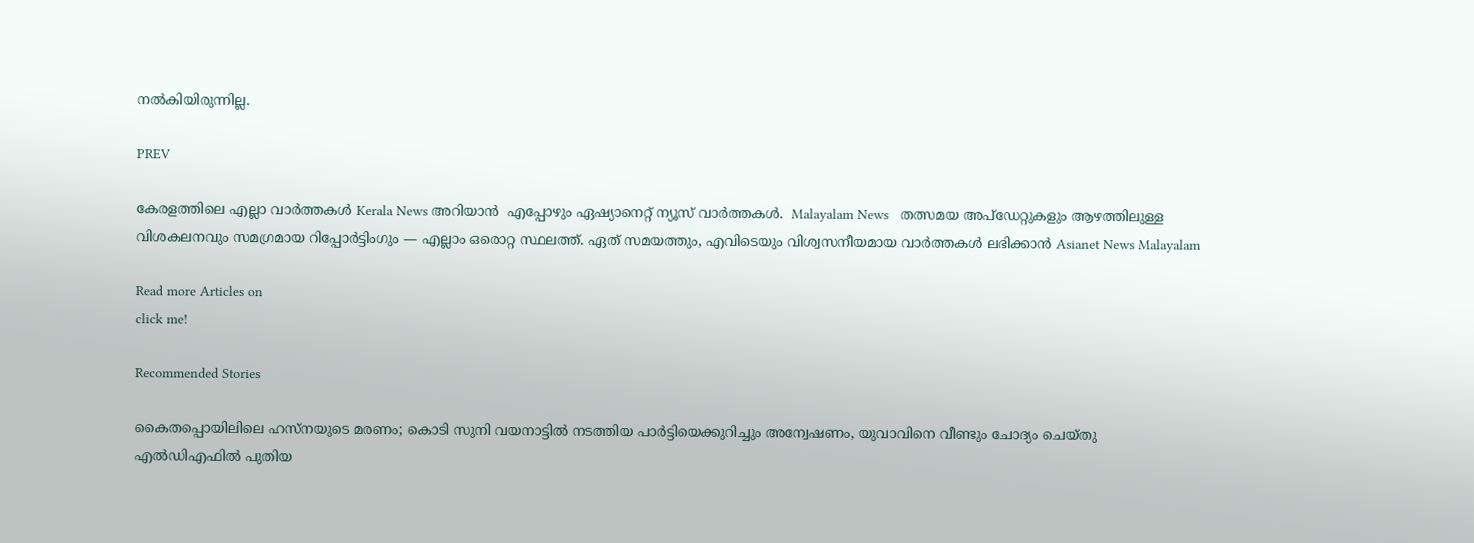നൽകിയിരുന്നില്ല.

PREV

കേരളത്തിലെ എല്ലാ വാർത്തകൾ Kerala News അറിയാൻ  എപ്പോഴും ഏഷ്യാനെറ്റ് ന്യൂസ് വാർത്തകൾ.  Malayalam News   തത്സമയ അപ്‌ഡേറ്റുകളും ആഴത്തിലുള്ള വിശകലനവും സമഗ്രമായ റിപ്പോർട്ടിംഗും — എല്ലാം ഒരൊറ്റ സ്ഥലത്ത്. ഏത് സമയത്തും, എവിടെയും വിശ്വസനീയമായ വാർത്തകൾ ലഭിക്കാൻ Asianet News Malayalam

Read more Articles on
click me!

Recommended Stories

കൈതപ്പൊയിലിലെ ഹസ്നയുടെ മരണം; കൊടി സുനി വയനാട്ടിൽ നടത്തിയ പാര്‍ട്ടിയെക്കുറിച്ചും അന്വേഷണം, യുവാവിനെ വീണ്ടും ചോദ്യം ചെയ്തു
എൽഡിഎഫിൽ പുതിയ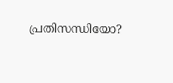പ്രതിസന്ധിയോ?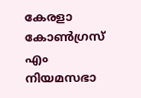കേരളാ കോൺഗ്രസ് എം നിയമസഭാ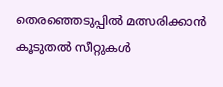തെരഞ്ഞെടുപ്പിൽ മത്സരിക്കാൻ കൂടുതൽ സീറ്റുകൾ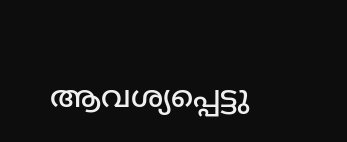ആവശ്യപ്പെട്ടു